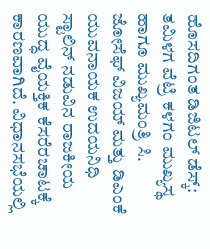ಹೊಸದಿಗಂತ ಡಿಜಿಟಲ್ ಡೆಸ್ಕ್:
ತಮಿಳಗ ವೆಟ್ರಿ ಕಳಗಂ ಮುಖ್ಯಸ್ಥ ಹಾಗೂ ಮುಖ್ಯಮಂತ್ರಿ ಸಿ. ಜೋಸೆಫ್ ವಿಜಯ್ ಮತ್ತು ಡಿಎಂಕೆ ಯುವನಾಯಕ ಉದಯನಿಧಿ ಸ್ಟಾಲಿನ್ ನಡುವಿನ ರಾಜಕೀಯ ಯುದ್ಧ ವೈಯಕ್ತಿಕ ಕೆಸರೆರಚಾಟಕ್ಕೆ ಕಾರಣವಾಗಿದೆ. ವಿಧಾನಸಭೆಯಲ್ಲಿ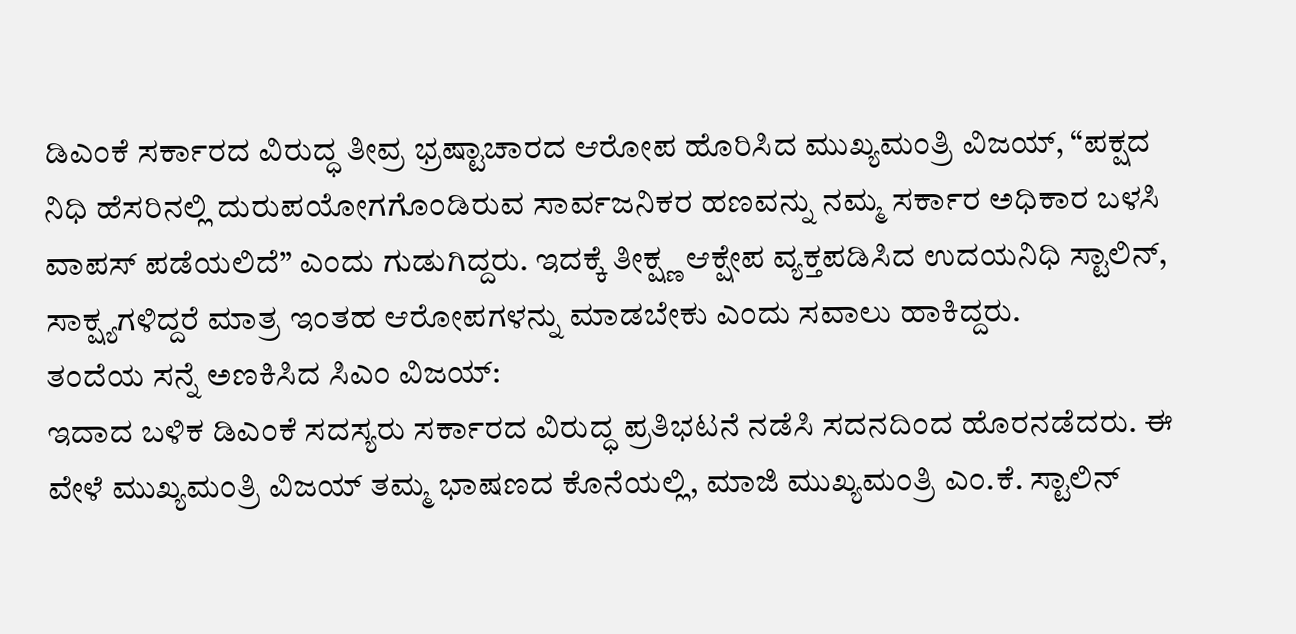ಡಿಎಂಕೆ ಸರ್ಕಾರದ ವಿರುದ್ಧ ತೀವ್ರ ಭ್ರಷ್ಟಾಚಾರದ ಆರೋಪ ಹೊರಿಸಿದ ಮುಖ್ಯಮಂತ್ರಿ ವಿಜಯ್, “ಪಕ್ಷದ ನಿಧಿ ಹೆಸರಿನಲ್ಲಿ ದುರುಪಯೋಗಗೊಂಡಿರುವ ಸಾರ್ವಜನಿಕರ ಹಣವನ್ನು ನಮ್ಮ ಸರ್ಕಾರ ಅಧಿಕಾರ ಬಳಸಿ ವಾಪಸ್ ಪಡೆಯಲಿದೆ” ಎಂದು ಗುಡುಗಿದ್ದರು. ಇದಕ್ಕೆ ತೀಕ್ಷ್ಣ ಆಕ್ಷೇಪ ವ್ಯಕ್ತಪಡಿಸಿದ ಉದಯನಿಧಿ ಸ್ಟಾಲಿನ್, ಸಾಕ್ಷ್ಯಗಳಿದ್ದರೆ ಮಾತ್ರ ಇಂತಹ ಆರೋಪಗಳನ್ನು ಮಾಡಬೇಕು ಎಂದು ಸವಾಲು ಹಾಕಿದ್ದರು.
ತಂದೆಯ ಸನ್ನೆ ಅಣಕಿಸಿದ ಸಿಎಂ ವಿಜಯ್:
ಇದಾದ ಬಳಿಕ ಡಿಎಂಕೆ ಸದಸ್ಯರು ಸರ್ಕಾರದ ವಿರುದ್ಧ ಪ್ರತಿಭಟನೆ ನಡೆಸಿ ಸದನದಿಂದ ಹೊರನಡೆದರು. ಈ ವೇಳೆ ಮುಖ್ಯಮಂತ್ರಿ ವಿಜಯ್ ತಮ್ಮ ಭಾಷಣದ ಕೊನೆಯಲ್ಲಿ, ಮಾಜಿ ಮುಖ್ಯಮಂತ್ರಿ ಎಂ.ಕೆ. ಸ್ಟಾಲಿನ್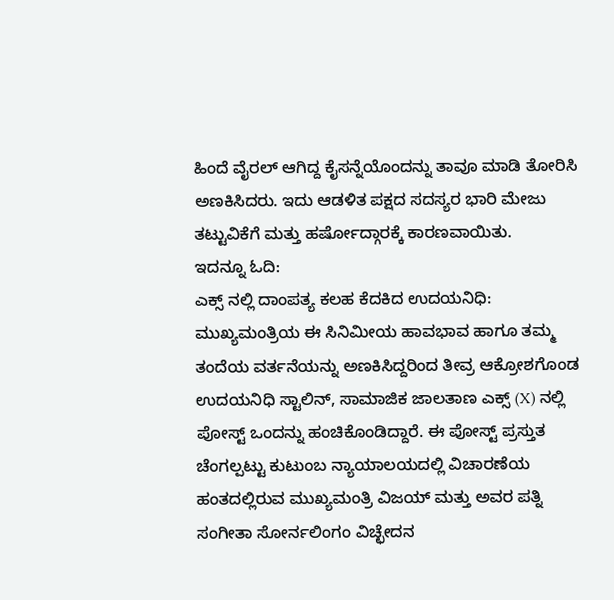ಹಿಂದೆ ವೈರಲ್ ಆಗಿದ್ದ ಕೈಸನ್ನೆಯೊಂದನ್ನು ತಾವೂ ಮಾಡಿ ತೋರಿಸಿ ಅಣಕಿಸಿದರು. ಇದು ಆಡಳಿತ ಪಕ್ಷದ ಸದಸ್ಯರ ಭಾರಿ ಮೇಜು ತಟ್ಟುವಿಕೆಗೆ ಮತ್ತು ಹರ್ಷೋದ್ಗಾರಕ್ಕೆ ಕಾರಣವಾಯಿತು.
ಇದನ್ನೂ ಓದಿ:
ಎಕ್ಸ್ ನಲ್ಲಿ ದಾಂಪತ್ಯ ಕಲಹ ಕೆದಕಿದ ಉದಯನಿಧಿ:
ಮುಖ್ಯಮಂತ್ರಿಯ ಈ ಸಿನಿಮೀಯ ಹಾವಭಾವ ಹಾಗೂ ತಮ್ಮ ತಂದೆಯ ವರ್ತನೆಯನ್ನು ಅಣಕಿಸಿದ್ದರಿಂದ ತೀವ್ರ ಆಕ್ರೋಶಗೊಂಡ ಉದಯನಿಧಿ ಸ್ಟಾಲಿನ್, ಸಾಮಾಜಿಕ ಜಾಲತಾಣ ಎಕ್ಸ್ (X) ನಲ್ಲಿ ಪೋಸ್ಟ್ ಒಂದನ್ನು ಹಂಚಿಕೊಂಡಿದ್ದಾರೆ. ಈ ಪೋಸ್ಟ್ ಪ್ರಸ್ತುತ ಚೆಂಗಲ್ಪಟ್ಟು ಕುಟುಂಬ ನ್ಯಾಯಾಲಯದಲ್ಲಿ ವಿಚಾರಣೆಯ ಹಂತದಲ್ಲಿರುವ ಮುಖ್ಯಮಂತ್ರಿ ವಿಜಯ್ ಮತ್ತು ಅವರ ಪತ್ನಿ ಸಂಗೀತಾ ಸೋರ್ನಲಿಂಗಂ ವಿಚ್ಛೇದನ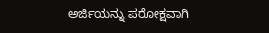ಅರ್ಜಿಯನ್ನು ಪರೋಕ್ಷವಾಗಿ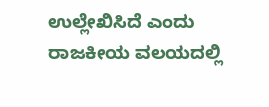ಉಲ್ಲೇಖಿಸಿದೆ ಎಂದು ರಾಜಕೀಯ ವಲಯದಲ್ಲಿ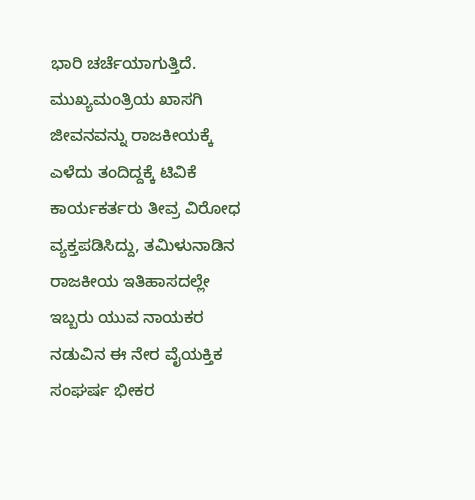ಭಾರಿ ಚರ್ಚೆಯಾಗುತ್ತಿದೆ.
ಮುಖ್ಯಮಂತ್ರಿಯ ಖಾಸಗಿ ಜೀವನವನ್ನು ರಾಜಕೀಯಕ್ಕೆ ಎಳೆದು ತಂದಿದ್ದಕ್ಕೆ ಟಿವಿಕೆ ಕಾರ್ಯಕರ್ತರು ತೀವ್ರ ವಿರೋಧ ವ್ಯಕ್ತಪಡಿಸಿದ್ದು, ತಮಿಳುನಾಡಿನ ರಾಜಕೀಯ ಇತಿಹಾಸದಲ್ಲೇ ಇಬ್ಬರು ಯುವ ನಾಯಕರ ನಡುವಿನ ಈ ನೇರ ವೈಯಕ್ತಿಕ ಸಂಘರ್ಷ ಭೀಕರ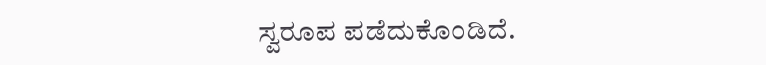ಸ್ವರೂಪ ಪಡೆದುಕೊಂಡಿದೆ.